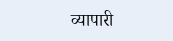व्यापारी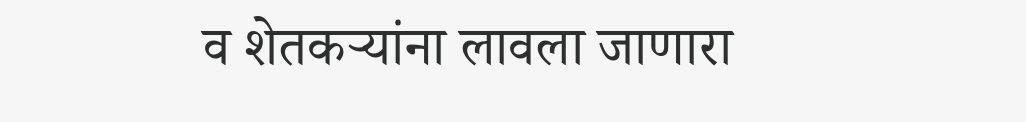व शेतकर्‍यांना लावला जाणारा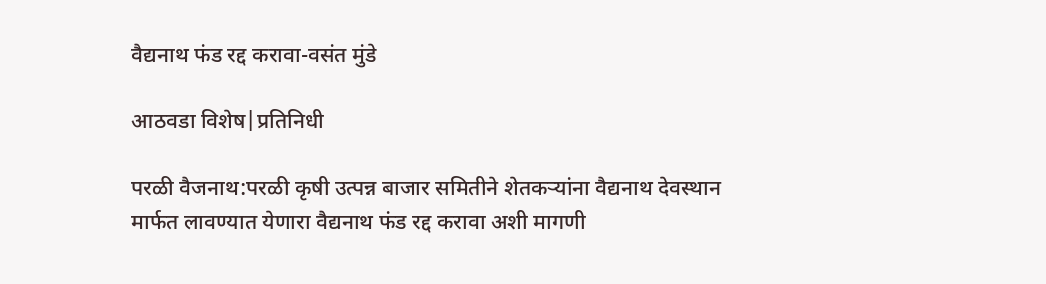वैद्यनाथ फंड रद्द करावा-वसंत मुंडे

आठवडा विशेष|प्रतिनिधी

परळी वैजनाथ:परळी कृषी उत्पन्न बाजार समितीने शेतकर्‍यांना वैद्यनाथ देवस्थान मार्फत लावण्यात येणारा वैद्यनाथ फंड रद्द करावा अशी मागणी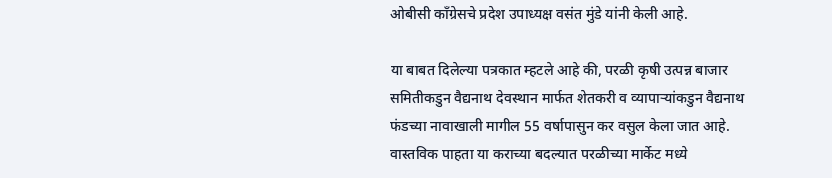ओबीसी काँग्रेसचे प्रदेश उपाध्यक्ष वसंत मुंडे यांनी केली आहे.

या बाबत दिलेल्या पत्रकात म्हटले आहे की, परळी कृषी उत्पन्न बाजार समितीकडुन वैद्यनाथ देवस्थान मार्फत शेतकरी व व्यापार्‍यांकडुन वैद्यनाथ फंडच्या नावाखाली मागील 55 वर्षापासुन कर वसुल केला जात आहे. वास्तविक पाहता या कराच्या बदल्यात परळीच्या मार्केट मध्ये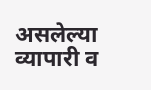असलेल्या व्यापारी व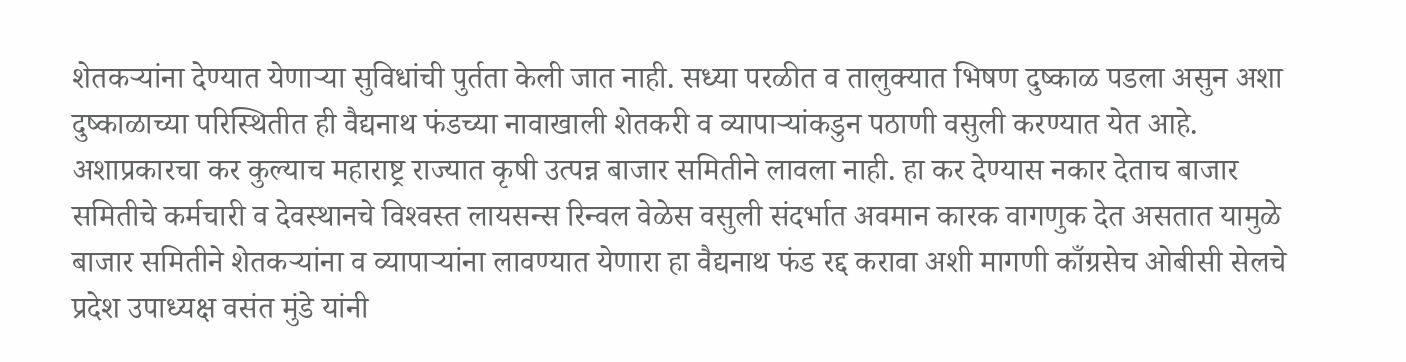शेतकर्‍यांना देण्यात येणार्‍या सुविधांची पुर्तता केली जात नाही. सध्या परळीत व तालुक्यात भिषण दुष्काळ पडला असुन अशा दुष्काळाच्या परिस्थितीत ही वैद्यनाथ फंडच्या नावाखाली शेतकरी व व्यापार्‍यांकडुन पठाणी वसुली करण्यात येत आहे. अशाप्रकारचा कर कुल्याच महाराष्ट्र राज्यात कृषी उत्पन्न बाजार समितीने लावला नाही. हा कर देण्यास नकार देताच बाजार समितीचे कर्मचारी व देवस्थानचे विश्‍वस्त लायसन्स रिन्वल वेळेस वसुली संदर्भात अवमान कारक वागणुक देत असतात यामुळे बाजार समितीने शेतकर्‍यांना व व्यापार्‍यांना लावण्यात येणारा हा वैद्यनाथ फंड रद्द करावा अशी मागणी काँग्रसेच ओबीसी सेलचे प्रदेश उपाध्यक्ष वसंत मुंडे यांनी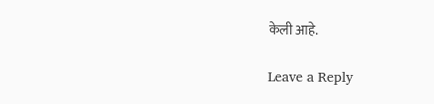केली आहे.

Leave a Reply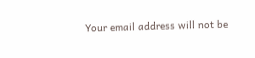Your email address will not be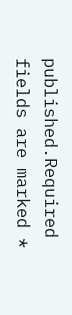published.Required fields are marked *